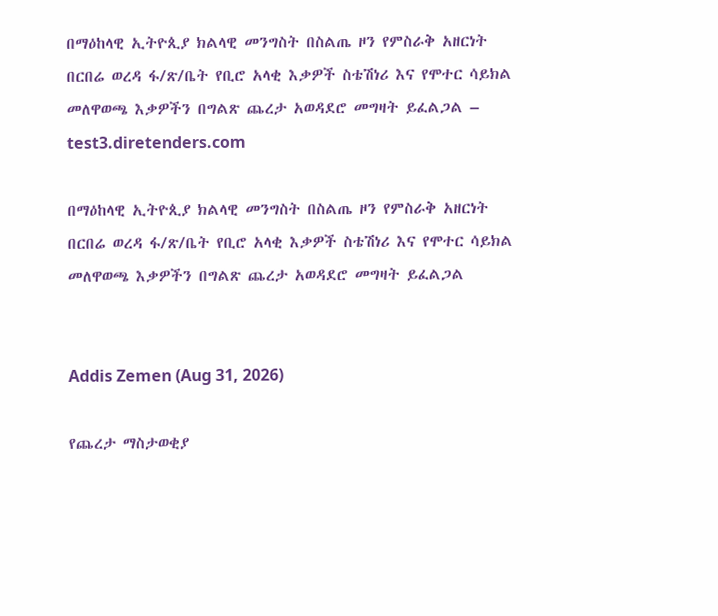በማዕከላዊ ኢትዮጲያ ክልላዊ መንግስት በስልጤ ዞን የምስራቅ አዘርነት በርበሬ ወረዳ ፋ/ጽ/ቤት የቢሮ አላቂ እቃዎች ስቴሽነሪ እና የሞተር ሳይክል መለዋወጫ እቃዎችን በግልጽ ጨረታ አወዳደሮ መግዛት ይፈልጋል – test3.diretenders.com

በማዕከላዊ ኢትዮጲያ ክልላዊ መንግስት በስልጤ ዞን የምስራቅ አዘርነት በርበሬ ወረዳ ፋ/ጽ/ቤት የቢሮ አላቂ እቃዎች ስቴሽነሪ እና የሞተር ሳይክል መለዋወጫ እቃዎችን በግልጽ ጨረታ አወዳደሮ መግዛት ይፈልጋል


Addis Zemen (Aug 31, 2026)

የጨረታ ማስታወቂያ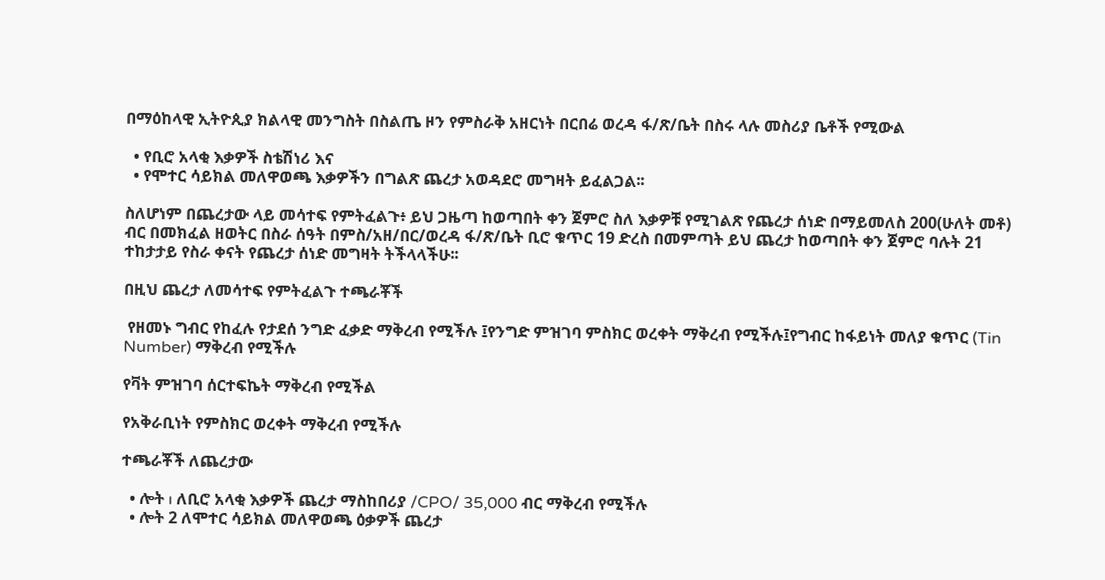በማዕከላዊ ኢትዮጲያ ክልላዊ መንግስት በስልጤ ዞን የምስራቅ አዘርነት በርበሬ ወረዳ ፋ/ጽ/ቤት በስሩ ላሉ መስሪያ ቤቶች የሚውል

  • የቢሮ አላቂ እቃዎች ስቴሽነሪ እና
  • የሞተር ሳይክል መለዋወጫ እቃዎችን በግልጽ ጨረታ አወዳደሮ መግዛት ይፈልጋል፡፡

ስለሆነም በጨረታው ላይ መሳተፍ የምትፈልጉ፥ ይህ ጋዜጣ ከወጣበት ቀን ጀምሮ ስለ እቃዎቹ የሚገልጽ የጨረታ ሰነድ በማይመለስ 200(ሁለት መቶ) ብር በመክፈል ዘወትር በስራ ሰዓት በምስ/አዘ/በር/ወረዳ ፋ/ጽ/ቤት ቢሮ ቁጥር 19 ድረስ በመምጣት ይህ ጨረታ ከወጣበት ቀን ጀምሮ ባሉት 21 ተከታታይ የስራ ቀናት የጨረታ ሰነድ መግዛት ትችላላችሁ፡፡

በዚህ ጨረታ ለመሳተፍ የምትፈልጉ ተጫራቾች

 የዘመኑ ግብር የከፈሉ የታደሰ ንግድ ፈቃድ ማቅረብ የሚችሉ ፤የንግድ ምዝገባ ምስክር ወረቀት ማቅረብ የሚችሉ፤የግብር ከፋይነት መለያ ቁጥር (Tin Number) ማቅረብ የሚችሉ

የቫት ምዝገባ ሰርተፍኬት ማቅረብ የሚችል

የአቅራቢነት የምስክር ወረቀት ማቅረብ የሚችሉ

ተጫራቾች ለጨረታው

  • ሎት ı ለቢሮ አላቂ እቃዎች ጨረታ ማስከበሪያ /CPO/ 35,000 ብር ማቅረብ የሚችሉ
  • ሎት 2 ለሞተር ሳይክል መለዋወጫ ዕቃዎች ጨረታ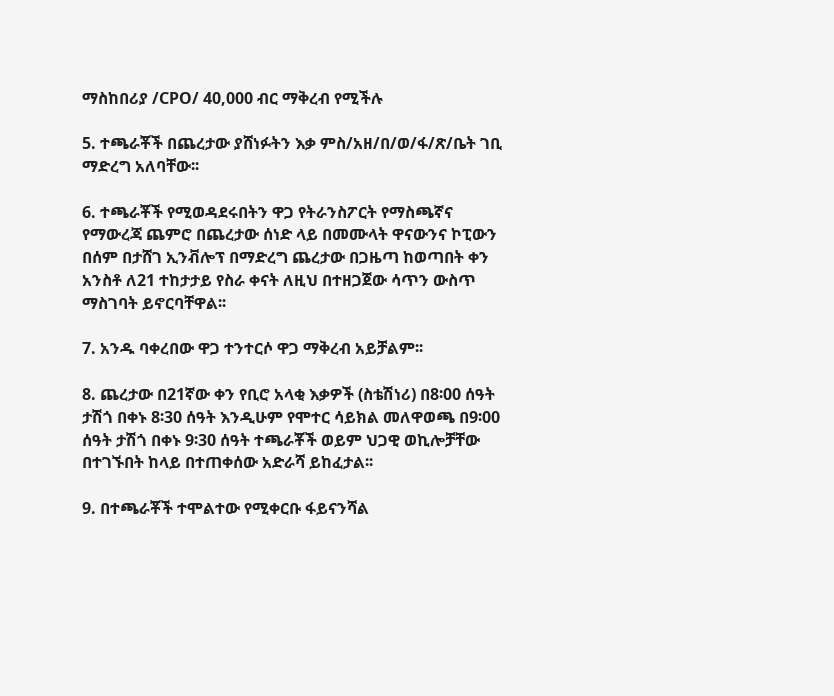ማስከበሪያ /CPO/ 40,000 ብር ማቅረብ የሚችሉ

5. ተጫራቾች በጨረታው ያሸነፉትን እቃ ምስ/አዘ/በ/ወ/ፋ/ጽ/ቤት ገቢ ማድረግ አለባቸው፡፡

6. ተጫራቾች የሚወዳደሩበትን ዋጋ የትራንስፖርት የማስጫኛና የማውረጃ ጨምሮ በጨረታው ሰነድ ላይ በመሙላት ዋናውንና ኮፒውን በሰም በታሸገ ኢንቭሎፕ በማድረግ ጨረታው በጋዜጣ ከወጣበት ቀን አንስቶ ለ21 ተከታታይ የስራ ቀናት ለዚህ በተዘጋጀው ሳጥን ውስጥ ማስገባት ይኖርባቸዋል፡፡

7. አንዱ ባቀረበው ዋጋ ተንተርሶ ዋጋ ማቅረብ አይቻልም፡፡

8. ጨረታው በ21ኛው ቀን የቢሮ አላቂ እቃዎች (ስቴሽነሪ) በ8፡00 ሰዓት ታሽጎ በቀኑ 8፡30 ሰዓት እንዲሁም የሞተር ሳይክል መለዋወጫ በ9፡00 ሰዓት ታሽጎ በቀኑ 9፡30 ሰዓት ተጫራቾች ወይም ህጋዊ ወኪሎቻቸው በተገኙበት ከላይ በተጠቀሰው አድራሻ ይከፈታል፡፡

9. በተጫራቾች ተሞልተው የሚቀርቡ ፋይናንሻል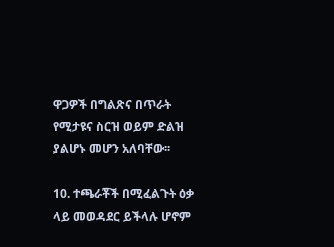ዋጋዎች በግልጽና በጥራት የሚታዩና ስርዝ ወይም ድልዝ ያልሆኑ መሆን አለባቸው፡፡

10. ተጫራቾች በሚፈልጉት ዕቃ ላይ መወዳደር ይችላሉ ሆኖም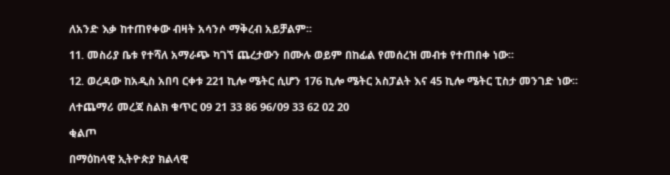ለአንድ እቃ ከተጠየቀው ብዛት አሳንሶ ማቅረብ አይቻልም፡፡

11. መስሪያ ቤቱ የተሻለ አማራጭ ካገኘ ጨረታውን በሙሉ ወይም በከፊል የመሰረዝ መብቱ የተጠበቀ ነው፡፡

12. ወረዳው ከአዲስ አበባ ርቀቱ 221 ኪሎ ሜትር ሲሆን 176 ኪሎ ሜትር አስፓልት እና 45 ኪሎ ሜትር ፒስታ መንገድ ነው፡፡

ለተጨማሪ መረጃ ስልክ ቁጥር 09 21 33 86 96/09 33 62 02 20

ቂልጦ

በማዕከላዊ ኢትዮጵያ ክልላዊ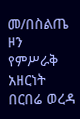መ/በስልጤ ዞን የምሥራቅ አዘርነት በርበሬ ወረዳ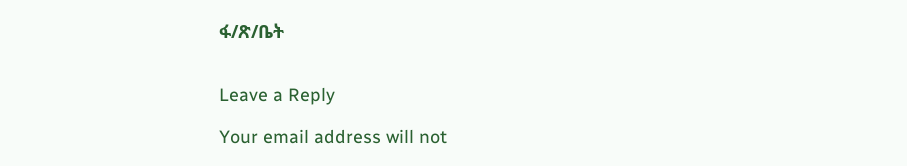ፋ/ጽ/ቤት


Leave a Reply

Your email address will not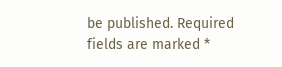be published. Required fields are marked *